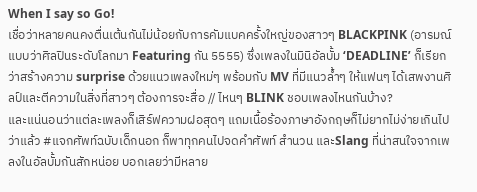When I say so Go!
เชื่อว่าหลายคนคงตื่นเต้นกันไม่น้อยกับการคัมแบคครั้งใหญ่ของสาวๆ BLACKPINK (อารมณ์แบบว่าศิลปินระดับโลกมา Featuring กัน 5555) ซึ่งเพลงในมินิอัลบั้ม ‘DEADLINE’ ก็เรียกว่าสร้างความ surprise ด้วยแนวเพลงใหม่ๆ พร้อมกับ MV ที่มีแนวล้ำๆ ให้แฟนๆ ได้เสพงานศิลป์และตีความในสิ่งที่สาวๆ ต้องการจะสื่อ // ไหนๆ BLINK ชอบเพลงไหนกันบ้าง?
และแน่นอนว่าแต่ละเพลงก็เสิร์ฟความฝอสุดๆ แถมเนื้อร้องภาษาอังกฤษก็ไม่ยากไม่ง่ายเกินไป ว่าแล้ว #แจกศัพท์ฉบับเด็กนอก ก็พาทุกคนไปจดคำศัพท์ สำนวน และSlang ที่น่าสนใจจากเพลงในอัลบั้มกันสักหน่อย บอกเลยว่ามีหลาย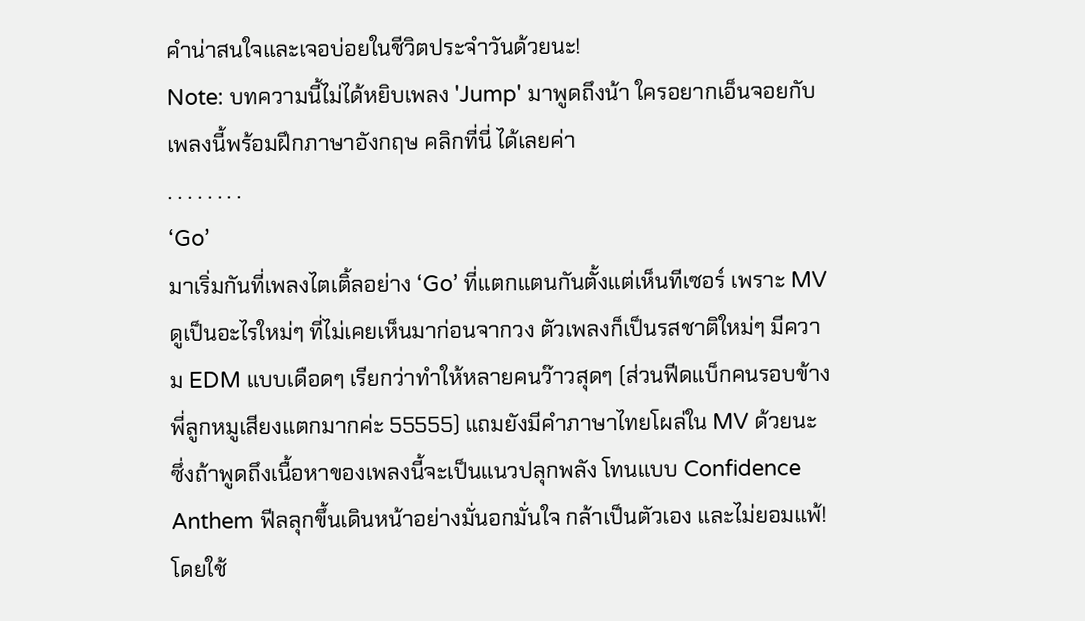คำน่าสนใจและเจอบ่อยในชีวิตประจำวันด้วยนะ!
Note: บทความนี้ไม่ได้หยิบเพลง 'Jump' มาพูดถึงน้า ใครอยากเอ็นจอยกับเพลงนี้พร้อมฝึกภาษาอังกฤษ คลิกที่นี่ ได้เลยค่า
. . . . . . . .
‘Go’
มาเริ่มกันที่เพลงไตเติ้ลอย่าง ‘Go’ ที่แตกแตนกันตั้งแต่เห็นทีเซอร์ เพราะ MV ดูเป็นอะไรใหม่ๆ ที่ไม่เคยเห็นมาก่อนจากวง ตัวเพลงก็เป็นรสชาติใหม่ๆ มีความ EDM แบบเดือดๆ เรียกว่าทำให้หลายคนว๊าวสุดๆ (ส่วนฟีดแบ็กคนรอบข้างพี่ลูกหมูเสียงแตกมากค่ะ 55555) แถมยังมีคำภาษาไทยโผล่ใน MV ด้วยนะ
ซึ่งถ้าพูดถึงเนื้อหาของเพลงนี้จะเป็นแนวปลุกพลัง โทนแบบ Confidence Anthem ฟีลลุกขึ้นเดินหน้าอย่างมั่นอกมั่นใจ กล้าเป็นตัวเอง และไม่ยอมแพ้! โดยใช้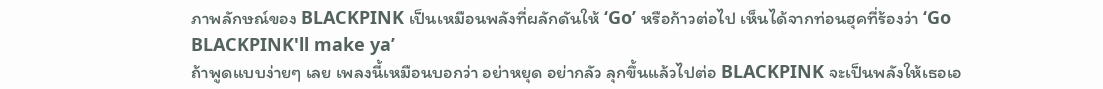ภาพลักษณ์ของ BLACKPINK เป็นเหมือนพลังที่ผลักดันให้ ‘Go’ หรือก้าวต่อไป เห็นได้จากท่อนฮุคที่ร้องว่า ‘Go BLACKPINK'll make ya’
ถ้าพูดแบบง่ายๆ เลย เพลงนี้เหมือนบอกว่า อย่าหยุด อย่ากลัว ลุกขึ้นแล้วไปต่อ BLACKPINK จะเป็นพลังให้เธอเอ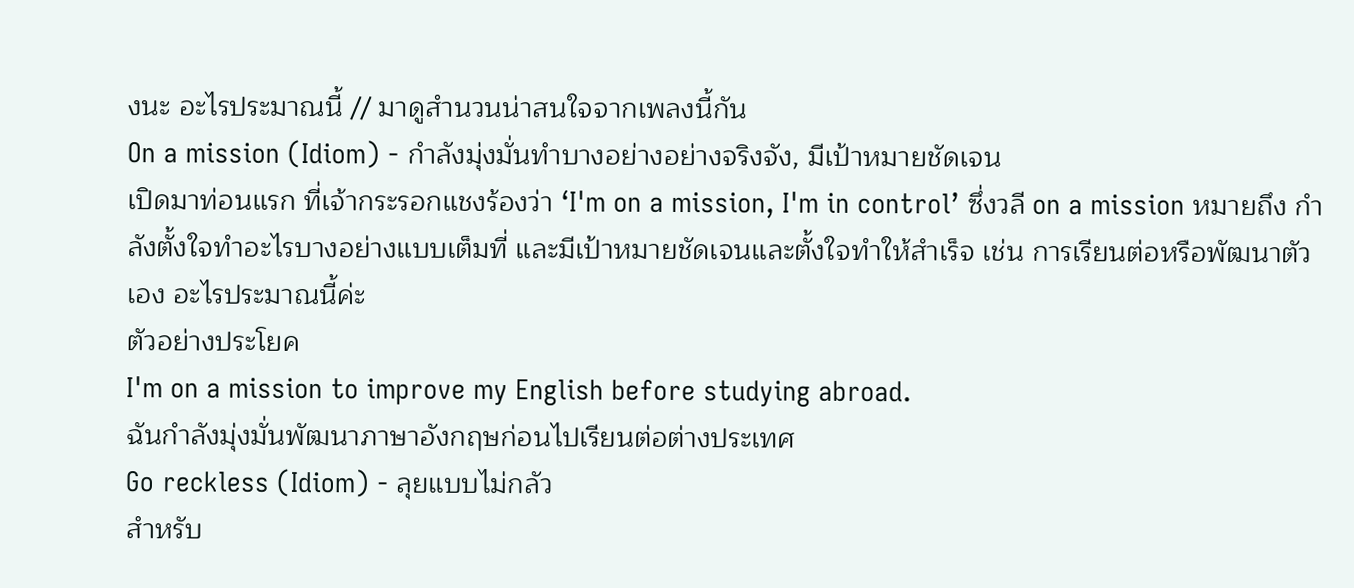งนะ อะไรประมาณนี้ // มาดูสำนวนน่าสนใจจากเพลงนี้กัน
On a mission (Idiom) - กำลังมุ่งมั่นทำบางอย่างอย่างจริงจัง, มีเป้าหมายชัดเจน
เปิดมาท่อนแรก ที่เจ้ากระรอกแชงร้องว่า ‘I'm on a mission, I'm in control’ ซึ่งวลี on a mission หมายถึง กำลังตั้งใจทำอะไรบางอย่างแบบเต็มที่ และมีเป้าหมายชัดเจนและตั้งใจทำให้สำเร็จ เช่น การเรียนต่อหรือพัฒนาตัวเอง อะไรประมาณนี้ค่ะ
ตัวอย่างประโยค
I'm on a mission to improve my English before studying abroad.
ฉันกำลังมุ่งมั่นพัฒนาภาษาอังกฤษก่อนไปเรียนต่อต่างประเทศ
Go reckless (Idiom) - ลุยแบบไม่กลัว
สำหรับ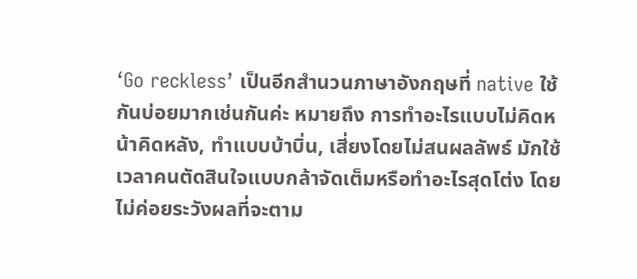‘Go reckless’ เป็นอีกสำนวนภาษาอังกฤษที่ native ใช้กันบ่อยมากเช่นกันค่ะ หมายถึง การทำอะไรแบบไม่คิดหน้าคิดหลัง, ทำแบบบ้าบิ่น, เสี่ยงโดยไม่สนผลลัพธ์ มักใช้เวลาคนตัดสินใจแบบกล้าจัดเต็มหรือทำอะไรสุดโต่ง โดยไม่ค่อยระวังผลที่จะตาม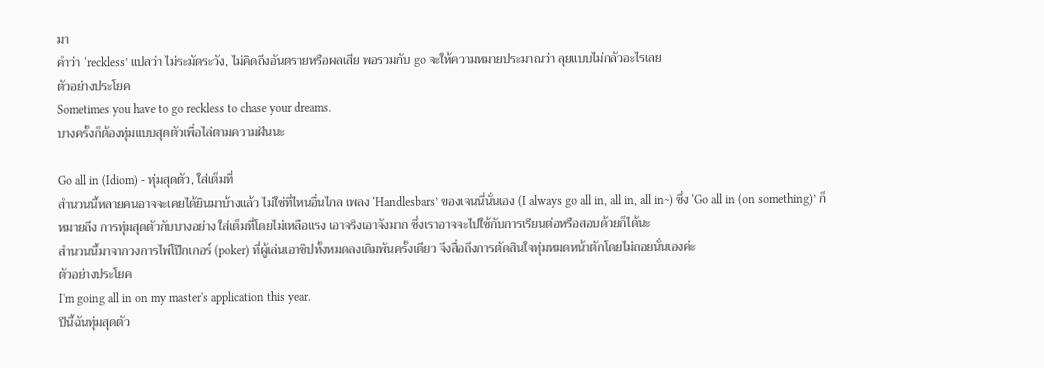มา
คำว่า ‘reckless’ แปลว่า ไม่ระมัดระวัง, ไม่คิดถึงอันตรายหรือผลเสีย พอรวมกับ go จะให้ความหมายประมาณว่า ลุยแบบไม่กลัวอะไรเลย
ตัวอย่างประโยค
Sometimes you have to go reckless to chase your dreams.
บางครั้งก็ต้องทุ่มแบบสุดตัวเพื่อไล่ตามความฝันนะ

Go all in (Idiom) - ทุ่มสุดตัว, ใส่เต็มที่
สำนวนนี้หลายคนอาจจะเคยได้ยินมาบ้างแล้ว ไม่ใช่ที่ไหนอื่นไกล เพลง ‘Handlesbars’ ของเจนนี่นั่นเอง (I always go all in, all in, all in~) ซึ่ง ‘Go all in (on something)’ ก็หมายถึง การทุ่มสุดตัวกับบางอย่าง ใส่เต็มที่โดยไม่เหลือแรง เอาจริงเอาจังมาก ซึ่งเราอาจจะไปใช้กับการเรียนต่อหรือสอบด้วยก็ได้นะ
สำนวนนี้มาจากวงการไพ่โป๊กเกอร์ (poker) ที่ผู้เล่นเอาชิปทั้งหมดลงเดิมพันครั้งเดียว จึงสื่อถึงการตัดสินใจทุ่มหมดหน้าตักโดยไม่ถอยนั่นเองค่ะ
ตัวอย่างประโยค
I'm going all in on my master's application this year.
ปีนี้ฉันทุ่มสุดตัว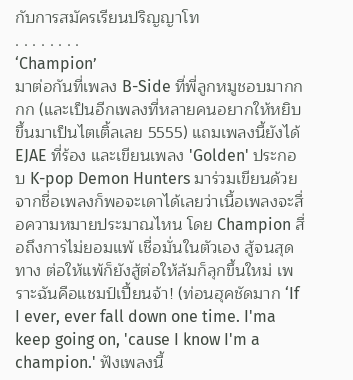กับการสมัครเรียนปริญญาโท
. . . . . . . .
‘Champion’
มาต่อกันที่เพลง B-Side ที่พี่ลูกหมูชอบมากกกก (และเป็นอีกเพลงที่หลายคนอยากให้หยิบขึ้นมาเป็นไตเติ้ลเลย 5555) แถมเพลงนี้ยังได้ EJAE ที่ร้อง และเขียนเพลง 'Golden' ประกอบ K-pop Demon Hunters มาร่วมเขียนด้วย
จากชื่อเพลงก็พอจะเดาได้เลยว่าเนื้อเพลงจะสื่อความหมายประมาณไหน โดย Champion สื่อถึงการไม่ยอมแพ้ เชื่อมั่นในตัวเอง สู้จนสุดทาง ต่อให้แพ้ก็ยังสู้ต่อให้ล้มก็ลุกขึ้นใหม่ เพราะฉันคือแชมป์เปี้ยนจ้า! (ท่อนฮุคชัดมาก ‘If I ever, ever fall down one time. I'ma keep going on, 'cause I know I'm a champion.' ฟังเพลงนี้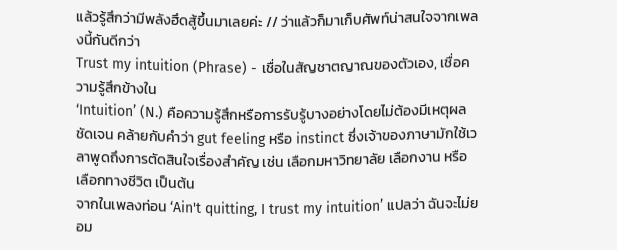แล้วรู้สึกว่ามีพลังฮึดสู้ขึ้นมาเลยค่ะ // ว่าแล้วก็มาเก็บศัพท์น่าสนใจจากเพลงนี้กันดีกว่า
Trust my intuition (Phrase) - เชื่อในสัญชาตญาณของตัวเอง, เชื่อความรู้สึกข้างใน
‘Intuition’ (N.) คือความรู้สึกหรือการรับรู้บางอย่างโดยไม่ต้องมีเหตุผลชัดเจน คล้ายกับคำว่า gut feeling หรือ instinct ซึ่งเจ้าของภาษามักใช้เวลาพูดถึงการตัดสินใจเรื่องสำคัญ เช่น เลือกมหาวิทยาลัย เลือกงาน หรือเลือกทางชีวิต เป็นต้น
จากในเพลงท่อน ‘Ain't quitting, I trust my intuition’ แปลว่า ฉันจะไม่ยอม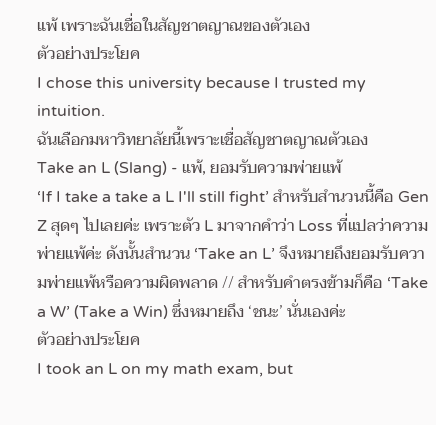แพ้ เพราะฉันเชื่อในสัญชาตญาณของตัวเอง
ตัวอย่างประโยค
I chose this university because I trusted my intuition.
ฉันเลือกมหาวิทยาลัยนี้เพราะเชื่อสัญชาตญาณตัวเอง
Take an L (Slang) - แพ้, ยอมรับความพ่ายแพ้
‘If I take a take a L I'll still fight’ สำหรับสำนวนนี้คือ Gen Z สุดๆ ไปเลยค่ะ เพราะตัว L มาจากคำว่า Loss ที่แปลว่าความพ่ายแพ้ค่ะ ดังนั้นสำนวน ‘Take an L’ จึงหมายถึงยอมรับความพ่ายแพ้หรือความผิดพลาด // สำหรับคำตรงข้ามก็คือ ‘Take a W’ (Take a Win) ซึ่งหมายถึง ‘ชนะ’ นั่นเองค่ะ
ตัวอย่างประโยค
I took an L on my math exam, but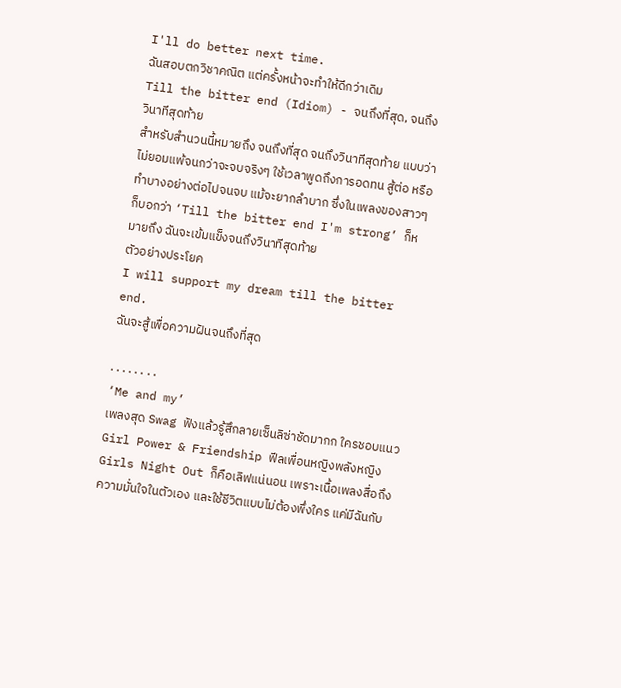I'll do better next time.
ฉันสอบตกวิชาคณิต แต่ครั้งหน้าจะทำให้ดีกว่าเดิม
Till the bitter end (Idiom) - จนถึงที่สุด, จนถึงวินาทีสุดท้าย
สำหรับสำนวนนี้หมายถึง จนถึงที่สุด จนถึงวินาทีสุดท้าย แบบว่าไม่ยอมแพ้จนกว่าจะจบจริงๆ ใช้เวลาพูดถึงการอดทน สู้ต่อ หรือทำบางอย่างต่อไปจนจบ แม้จะยากลำบาก ซึ่งในเพลงของสาวๆ ก็บอกว่า ‘Till the bitter end I'm strong’ ก็หมายถึง ฉันจะเข้มแข็งจนถึงวินาทีสุดท้าย
ตัวอย่างประโยค
I will support my dream till the bitter end.
ฉันจะสู้เพื่อความฝันจนถึงที่สุด

. . . . . . . .
‘Me and my’
เพลงสุด Swag ฟังแล้วรู้สึกลายเซ็นลิซ่าชัดมากก ใครชอบแนว Girl Power & Friendship ฟีลเพื่อนหญิงพลังหญิง Girls Night Out ก็คือเลิฟแน่นอน เพราะเนื้อเพลงสื่อถึงความมั่นใจในตัวเอง และใช้ชีวิตแบบไม่ต้องพึ่งใคร แค่มีฉันกับ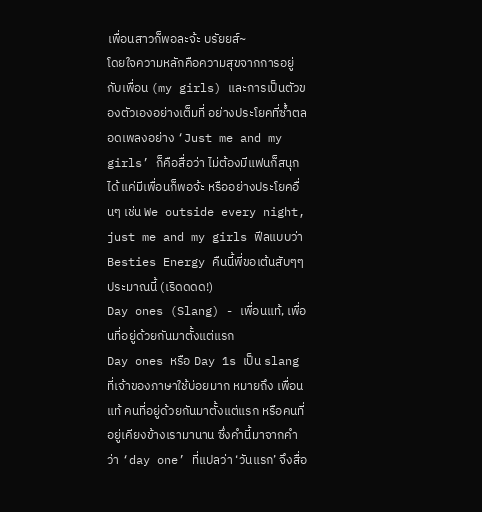เพื่อนสาวก็พอละจ้ะ บรัยยส์~
โดยใจความหลักคือความสุขจากการอยู่กับเพื่อน (my girls) และการเป็นตัวของตัวเองอย่างเต็มที่ อย่างประโยคที่ซ้ำตลอดเพลงอย่าง ‘Just me and my girls’ ก็คือสื่อว่า ไม่ต้องมีแฟนก็สนุกได้ แค่มีเพื่อนก็พอจ้ะ หรืออย่างประโยคอื่นๆ เช่น We outside every night, just me and my girls ฟีลแบบว่า Besties Energy คืนนี้พี่ขอเต้นสับๆๆ ประมาณนี้ (เริดดดด!)
Day ones (Slang) - เพื่อนแท้, เพื่อนที่อยู่ด้วยกันมาตั้งแต่แรก
Day ones หรือ Day 1s เป็น slang ที่เจ้าของภาษาใช้บ่อยมาก หมายถึง เพื่อนแท้ คนที่อยู่ด้วยกันมาตั้งแต่แรก หรือคนที่อยู่เคียงข้างเรามานาน ซึ่งคำนี้มาจากคำว่า ‘day one’ ที่แปลว่า ‘วันแรก’ จึงสื่อ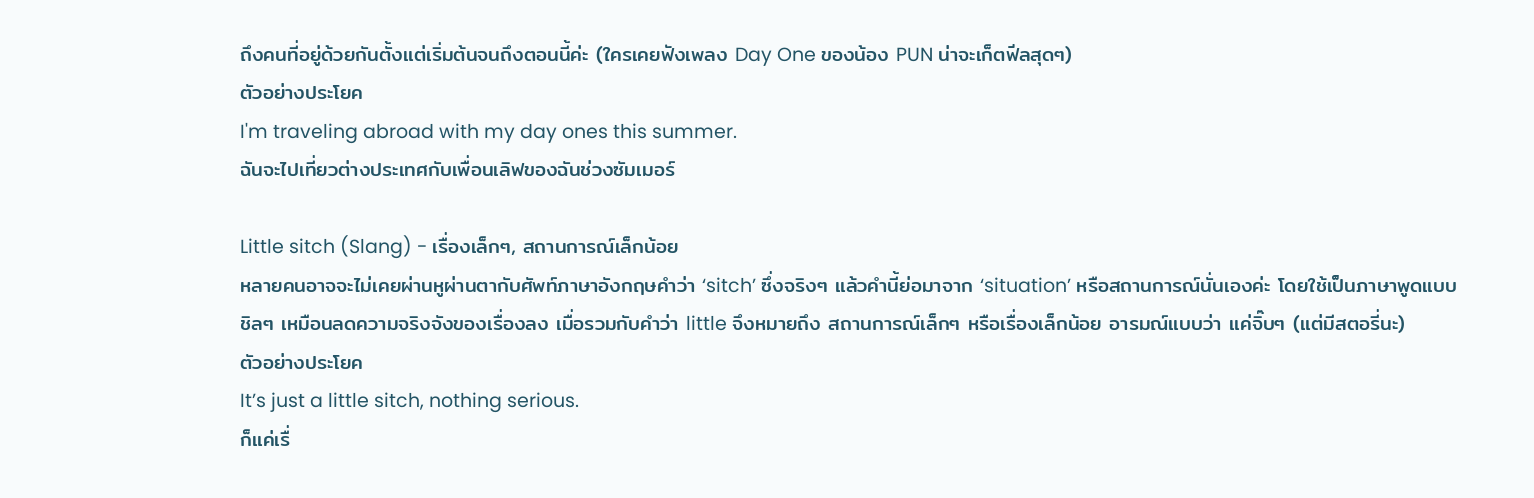ถึงคนที่อยู่ด้วยกันตั้งแต่เริ่มต้นจนถึงตอนนี้ค่ะ (ใครเคยฟังเพลง Day One ของน้อง PUN น่าจะเก็ตฟีลสุดๆ)
ตัวอย่างประโยค
I'm traveling abroad with my day ones this summer.
ฉันจะไปเที่ยวต่างประเทศกับเพื่อนเลิฟของฉันช่วงซัมเมอร์

Little sitch (Slang) - เรื่องเล็กๆ, สถานการณ์เล็กน้อย
หลายคนอาจจะไม่เคยผ่านหูผ่านตากับศัพท์ภาษาอังกฤษคำว่า ‘sitch’ ซึ่งจริงๆ แล้วคำนี้ย่อมาจาก ‘situation’ หรือสถานการณ์นั่นเองค่ะ โดยใช้เป็นภาษาพูดแบบชิลๆ เหมือนลดความจริงจังของเรื่องลง เมื่อรวมกับคำว่า little จึงหมายถึง สถานการณ์เล็กๆ หรือเรื่องเล็กน้อย อารมณ์แบบว่า แค่จิ๊บๆ (แต่มีสตอรี่นะ)
ตัวอย่างประโยค
It’s just a little sitch, nothing serious.
ก็แค่เรื่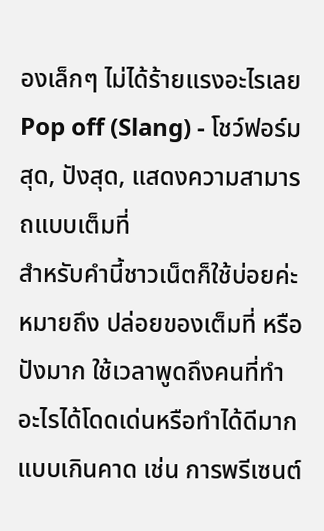องเล็กๆ ไม่ได้ร้ายแรงอะไรเลย
Pop off (Slang) - โชว์ฟอร์มสุด, ปังสุด, แสดงความสามารถแบบเต็มที่
สำหรับคำนี้ชาวเน็ตก็ใช้บ่อยค่ะ หมายถึง ปล่อยของเต็มที่ หรือปังมาก ใช้เวลาพูดถึงคนที่ทำอะไรได้โดดเด่นหรือทำได้ดีมากแบบเกินคาด เช่น การพรีเซนต์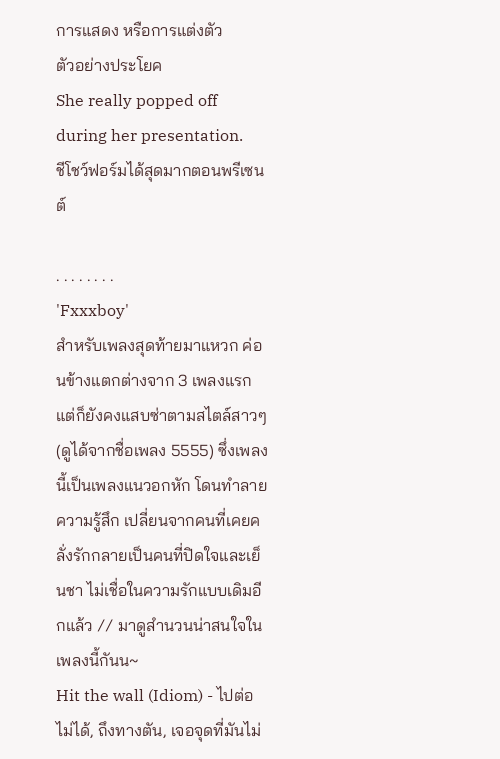การแสดง หรือการแต่งตัว
ตัวอย่างประโยค
She really popped off during her presentation.
ชีโชว์ฟอร์มได้สุดมากตอนพรีเซนต์

. . . . . . . .
'Fxxxboy'
สำหรับเพลงสุดท้ายมาแหวก ค่อนข้างแตกต่างจาก 3 เพลงแรก แต่ก็ยังคงแสบซ่าตามสไตล์สาวๆ (ดูได้จากชื่อเพลง 5555) ซึ่งเพลงนี้เป็นเพลงแนวอกหัก โดนทำลายความรู้สึก เปลี่ยนจากคนที่เคยคลั่งรักกลายเป็นคนที่ปิดใจและเย็นชา ไม่เชื่อในความรักแบบเดิมอีกแล้ว // มาดูสำนวนน่าสนใจในเพลงนี้กันน~
Hit the wall (Idiom) - ไปต่อไม่ได้, ถึงทางตัน, เจอจุดที่มันไม่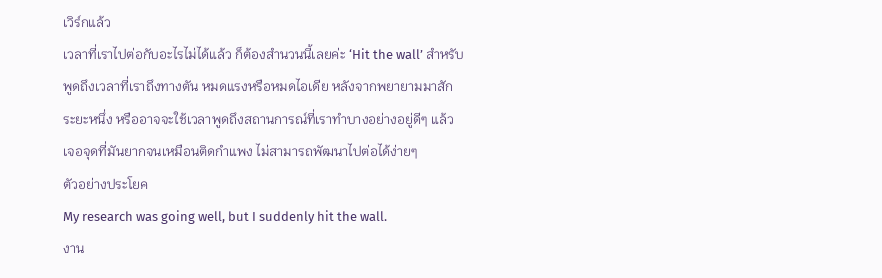เวิร์กแล้ว
เวลาที่เราไปต่อกับอะไรไม่ได้แล้ว ก็ต้องสำนวนนี้เลยค่ะ ‘Hit the wall’ สำหรับพูดถึงเวลาที่เราถึงทางตัน หมดแรงหรือหมดไอเดีย หลังจากพยายามมาสักระยะหนึ่ง หรืออาจจะใช้เวลาพูดถึงสถานการณ์ที่เราทำบางอย่างอยู่ดีๆ แล้ว เจอจุดที่มันยากจนเหมือนติดกำแพง ไม่สามารถพัฒนาไปต่อได้ง่ายๆ
ตัวอย่างประโยค
My research was going well, but I suddenly hit the wall.
งาน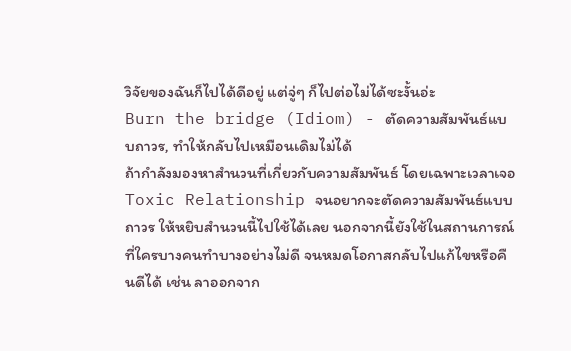วิจัยของฉันก็ไปได้ดีอยู่ แต่จู่ๆ ก็ไปต่อไม่ได้ซะงั้นอ่ะ
Burn the bridge (Idiom) - ตัดความสัมพันธ์แบบถาวร, ทำให้กลับไปเหมือนเดิมไม่ได้
ถ้ากำลังมองหาสำนวนที่เกี่ยวกับความสัมพันธ์ โดยเฉพาะเวลาเจอ Toxic Relationship จนอยากจะตัดความสัมพันธ์แบบถาวร ให้หยิบสำนวนนี้ไปใช้ได้เลย นอกจากนี้ยังใช้ในสถานการณ์ที่ใครบางคนทำบางอย่างไม่ดี จนหมดโอกาสกลับไปแก้ไขหรือคืนดีได้ เช่น ลาออกจาก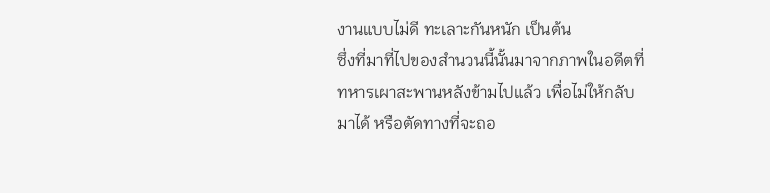งานแบบไม่ดี ทะเลาะกันหนัก เป็นต้น
ซึ่งที่มาที่ไปของสำนวนนี้นั้นมาจากภาพในอดีตที่ทหารเผาสะพานหลังข้ามไปแล้ว เพื่อไม่ให้กลับมาได้ หรือตัดทางที่จะถอ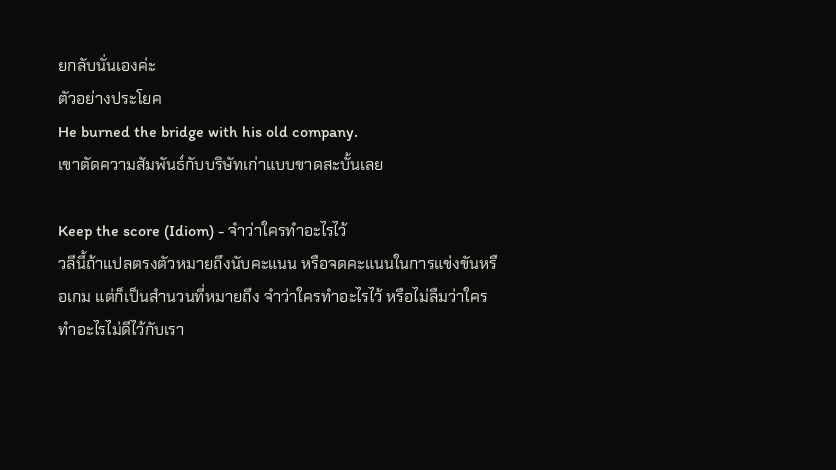ยกลับนั่นเองค่ะ
ตัวอย่างประโยค
He burned the bridge with his old company.
เขาตัดความสัมพันธ์กับบริษัทเก่าแบบขาดสะบั้นเลย

Keep the score (Idiom) - จำว่าใครทำอะไรไว้
วลีนี้ถ้าแปลตรงตัวหมายถึงนับคะแนน หรือจดคะแนนในการแข่งขันหรือเกม แต่ก็เป็นสำนวนที่หมายถึง จำว่าใครทำอะไรไว้ หรือไม่ลืมว่าใครทำอะไรไม่ดีไว้กับเรา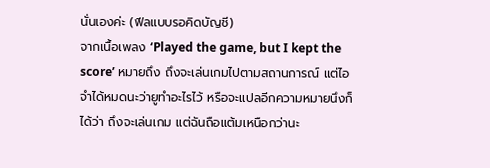นั่นเองค่ะ (ฟีลแบบรอคิดบัญชี)
จากเนื้อเพลง ‘Played the game, but I kept the score’ หมายถึง ถึงจะเล่นเกมไปตามสถานการณ์ แต่ไอจำได้หมดนะว่ายูทำอะไรไว้ หรือจะแปลอีกความหมายนึงก็ได้ว่า ถึงจะเล่นเกม แต่ฉันถือแต้มเหนือกว่านะ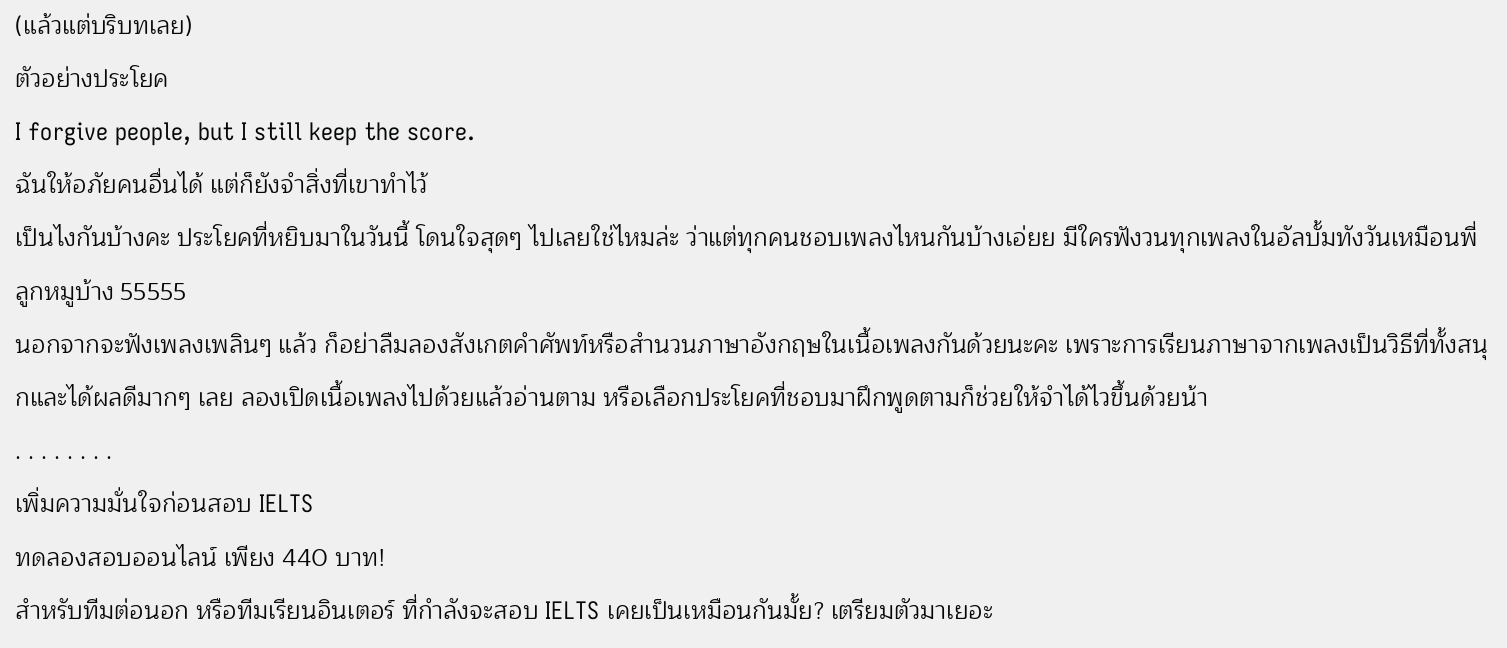(แล้วแต่บริบทเลย)
ตัวอย่างประโยค
I forgive people, but I still keep the score.
ฉันให้อภัยคนอื่นได้ แต่ก็ยังจำสิ่งที่เขาทำไว้
เป็นไงกันบ้างคะ ประโยคที่หยิบมาในวันนี้ โดนใจสุดๆ ไปเลยใช่ไหมล่ะ ว่าแต่ทุกคนชอบเพลงไหนกันบ้างเอ่ยย มีใครฟังวนทุกเพลงในอัลบั้มทังวันเหมือนพี่ลูกหมูบ้าง 55555
นอกจากจะฟังเพลงเพลินๆ แล้ว ก็อย่าลืมลองสังเกตคำศัพท์หรือสำนวนภาษาอังกฤษในเนื้อเพลงกันด้วยนะคะ เพราะการเรียนภาษาจากเพลงเป็นวิธีที่ทั้งสนุกและได้ผลดีมากๆ เลย ลองเปิดเนื้อเพลงไปด้วยแล้วอ่านตาม หรือเลือกประโยคที่ชอบมาฝึกพูดตามก็ช่วยให้จำได้ไวขึ้นด้วยน้า
. . . . . . . .
เพิ่มความมั่นใจก่อนสอบ IELTS
ทดลองสอบออนไลน์ เพียง 440 บาท!
สำหรับทีมต่อนอก หรือทีมเรียนอินเตอร์ ที่กำลังจะสอบ IELTS เคยเป็นเหมือนกันมั้ย? เตรียมตัวมาเยอะ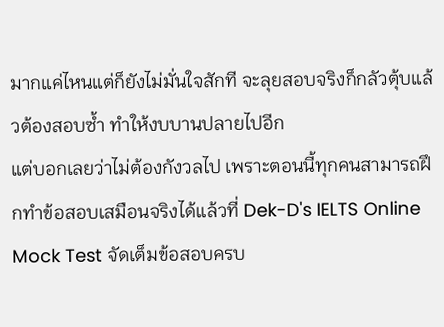มากแค่ไหนแต่ก็ยังไม่มั่นใจสักที จะลุยสอบจริงก็กลัวตุ้บแล้วต้องสอบซ้ำ ทำให้งบบานปลายไปอีก
แต่บอกเลยว่าไม่ต้องกังวลไป เพราะตอนนี้ทุกคนสามารถฝึกทำข้อสอบเสมือนจริงได้แล้วที่ Dek-D's IELTS Online Mock Test จัดเต็มข้อสอบครบ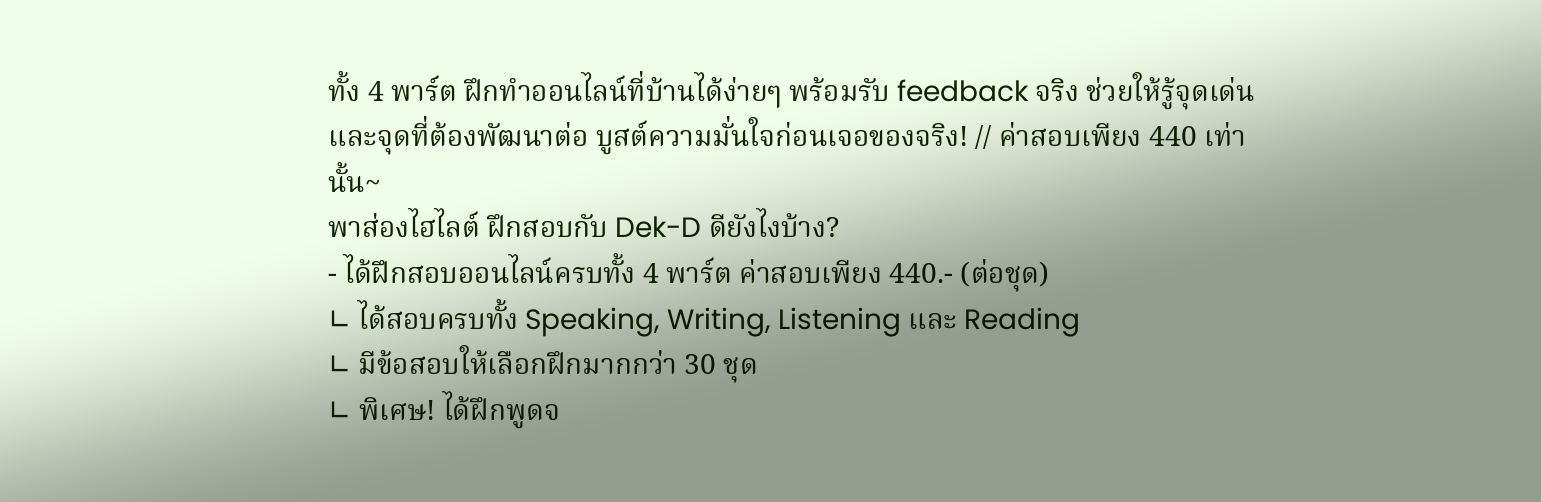ทั้ง 4 พาร์ต ฝึกทำออนไลน์ที่บ้านได้ง่ายๆ พร้อมรับ feedback จริง ช่วยให้รู้จุดเด่นและจุดที่ต้องพัฒนาต่อ บูสต์ความมั่นใจก่อนเจอของจริง! // ค่าสอบเพียง 440 เท่านั้น~
พาส่องไฮไลต์ ฝึกสอบกับ Dek-D ดียังไงบ้าง?
- ได้ฝึกสอบออนไลน์ครบทั้ง 4 พาร์ต ค่าสอบเพียง 440.- (ต่อชุด)
∟ ได้สอบครบทั้ง Speaking, Writing, Listening และ Reading
∟ มีข้อสอบให้เลือกฝึกมากกว่า 30 ชุด
∟ พิเศษ! ได้ฝึกพูดจ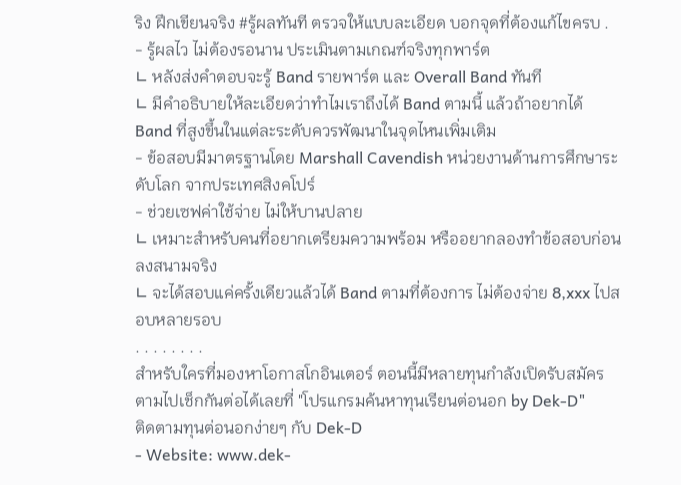ริง ฝึกเขียนจริง #รู้ผลทันที ตรวจให้แบบละเอียด บอกจุดที่ต้องแก้ไขครบ .
- รู้ผลไว ไม่ต้องรอนาน ประเมินตามเกณฑ์จริงทุกพาร์ต
∟ หลังส่งคำตอบจะรู้ Band รายพาร์ต และ Overall Band ทันที
∟ มีคำอธิบายให้ละเอียดว่าทำไมเราถึงได้ Band ตามนี้ แล้วถ้าอยากได้ Band ที่สูงขึ้นในแต่ละระดับควรพัฒนาในจุดไหนเพิ่มเติม
- ข้อสอบมีมาตรฐานโดย Marshall Cavendish หน่วยงานด้านการศึกษาระดับโลก จากประเทศสิงคโปร์
- ช่วยเซฟค่าใช้จ่าย ไม่ให้บานปลาย
∟ เหมาะสำหรับคนที่อยากเตรียมความพร้อม หรืออยากลองทำข้อสอบก่อนลงสนามจริง
∟ จะได้สอบแค่ครั้งเดียวแล้วได้ Band ตามที่ต้องการ ไม่ต้องจ่าย 8,xxx ไปสอบหลายรอบ
. . . . . . . .
สำหรับใครที่มองหาโอกาสโกอินเตอร์ ตอนนี้มีหลายทุนกำลังเปิดรับสมัคร
ตามไปเช็กกันต่อได้เลยที่ "โปรแกรมค้นหาทุนเรียนต่อนอก by Dek-D"
ติดตามทุนต่อนอกง่ายๆ กับ Dek-D
- Website: www.dek-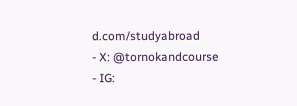d.com/studyabroad
- X: @tornokandcourse
- IG: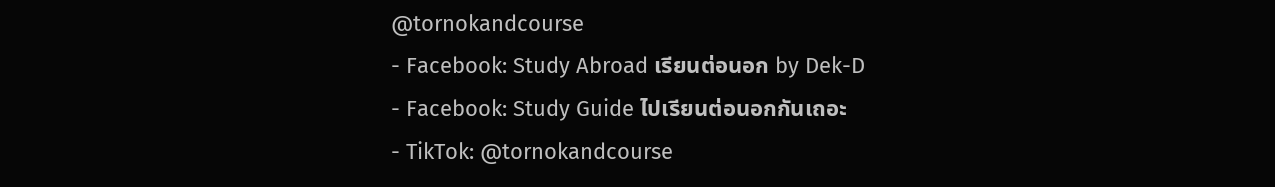@tornokandcourse
- Facebook: Study Abroad เรียนต่อนอก by Dek-D
- Facebook: Study Guide ไปเรียนต่อนอกกันเถอะ
- TikTok: @tornokandcourse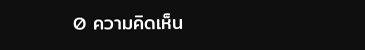0 ความคิดเห็น